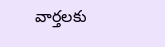వార్తలకు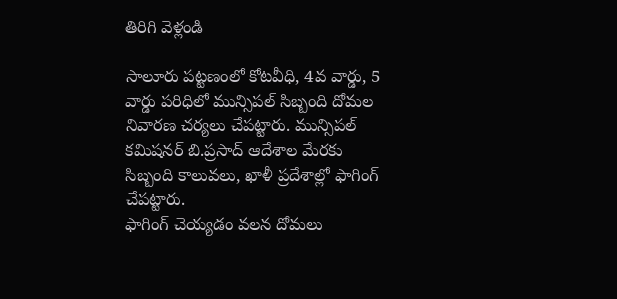తిరిగి వెళ్లండి

సాలూరు పట్టణంలో కోటవీధి, 4వ వార్డు, 5 వార్డు పరిధిలో మున్సిపల్ సిబ్బంది దోమల నివారణ చర్యలు చేపట్టారు. మున్సిపల్ కమిషనర్ బి.ప్రసాద్ ఆదేశాల మేరకు సిబ్బంది కాలువలు, ఖాళీ ప్రదేశాల్లో ఫాగింగ్ చేపట్టారు.
ఫాగింగ్ చెయ్యడం వలన దోమలు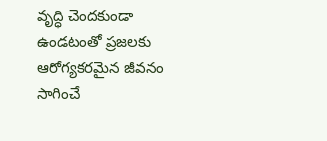వృద్ధి చెందకుండా ఉండటంతో ప్రజలకు ఆరోగ్యకరమైన జీవనం సాగించే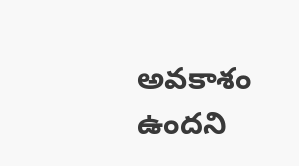అవకాశం ఉందని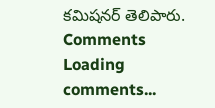కమిషనర్ తెలిపారు.
Comments
Loading comments...